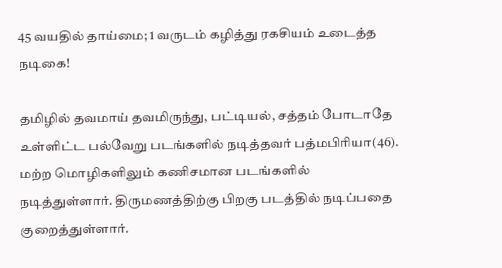45 வயதில் தாய்மை; 1 வருடம் கழித்து ரகசியம் உடைத்த நடிகை!

தமிழில் தவமாய் தவமிருந்து, பட்டியல், சத்தம் போடாதே உள்ளிட்ட பல்வேறு படங்களில் நடித்தவர் பத்மபிரியா(46). மற்ற மொழிகளிலும் கணிசமான படங்களில் நடித்துள்ளார். திருமணத்திற்கு பிறகு படத்தில் நடிப்பதை குறைத்துள்ளார்.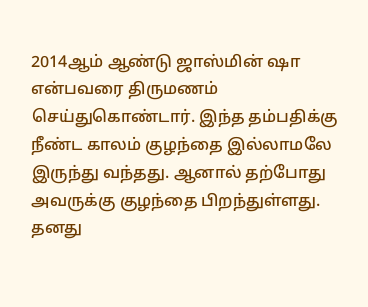2014ஆம் ஆண்டு ஜாஸ்மின் ஷா என்பவரை திருமணம் செய்துகொண்டார். இந்த தம்பதிக்கு நீண்ட காலம் குழந்தை இல்லாமலே இருந்து வந்தது. ஆனால் தற்போது அவருக்கு குழந்தை பிறந்துள்ளது. தனது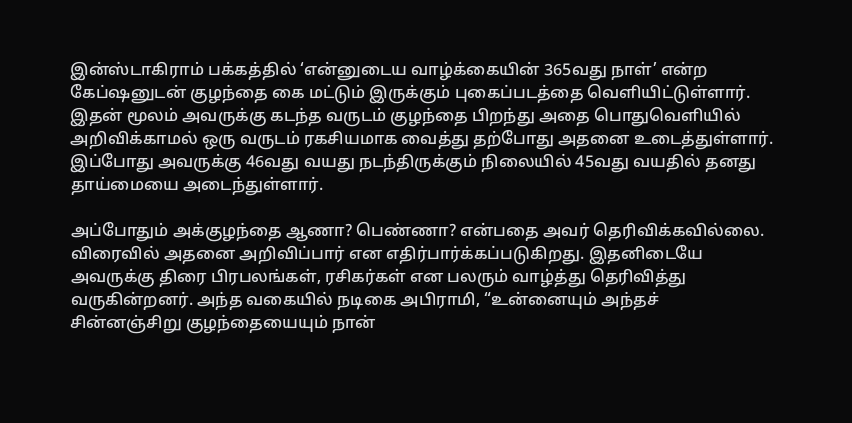இன்ஸ்டாகிராம் பக்கத்தில் ‘என்னுடைய வாழ்க்கையின் 365வது நாள்’ என்ற கேப்ஷனுடன் குழந்தை கை மட்டும் இருக்கும் புகைப்படத்தை வெளியிட்டுள்ளார். இதன் மூலம் அவருக்கு கடந்த வருடம் குழந்தை பிறந்து அதை பொதுவெளியில் அறிவிக்காமல் ஒரு வருடம் ரகசியமாக வைத்து தற்போது அதனை உடைத்துள்ளார்.     இப்போது அவருக்கு 46வது வயது நடந்திருக்கும் நிலையில் 45வது வயதில் தனது தாய்மையை அடைந்துள்ளார்.

அப்போதும் அக்குழந்தை ஆணா? பெண்ணா? என்பதை அவர் தெரிவிக்கவில்லை. விரைவில் அதனை அறிவிப்பார் என எதிர்பார்க்கப்படுகிறது. இதனிடையே அவருக்கு திரை பிரபலங்கள், ரசிகர்கள் என பலரும் வாழ்த்து தெரிவித்து வருகின்றனர். அந்த வகையில் நடிகை அபிராமி, “உன்னையும் அந்தச் சின்னஞ்சிறு குழந்தையையும் நான்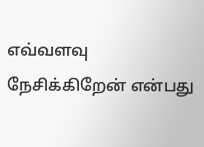எவ்வளவு நேசிக்கிறேன் என்பது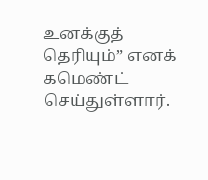உனக்குத் தெரியும்” எனக் கமெண்ட் செய்துள்ளார்.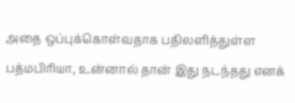அதை ஒப்புக்கொள்வதாக பதிலளித்துள்ள பத்மபிரியா, உன்னால் தான் இது நடந்தது எனக்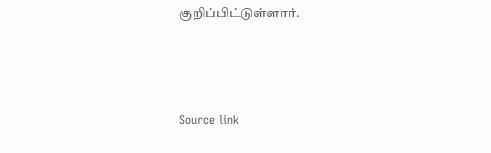குறிப்பிட்டுள்ளார்.



Source link